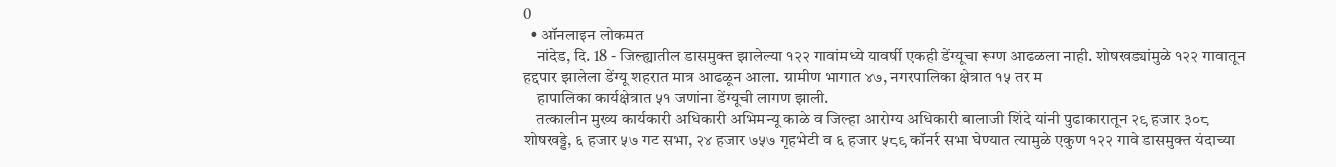0
  • ऑनलाइन लोकमत
    नांदेड, दि. 18 - जिल्ह्यातील डासमुक्त झालेल्या १२२ गावांमध्ये यावर्षी एकही डेंग्यूचा रूग्ण आढळला नाही. शोषखड्यांमुळे १२२ गावातून हद्दपार झालेला डेंग्यू शहरात मात्र आढळून आला. ग्रामीण भागात ४७, नगरपालिका क्षेत्रात १५ तर म
    हापालिका कार्यक्षेत्रात ५१ जणांना डेंग्यूची लागण झाली.
    तत्कालीन मुख्य कार्यकारी अधिकारी अभिमन्यू काळे व जिल्हा आरोग्य अधिकारी बालाजी शिंदे यांनी पुढाकारातून २९ हजार ३०८ शोषखड्डे, ६ हजार ५७ गट सभा, २४ हजार ७५७ गृहभेटी व ६ हजार ५८९ कॉनर्र सभा घेण्यात त्यामुळे एकुण १२२ गावे डासमुक्त यंदाच्या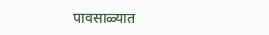पावसाळ्यात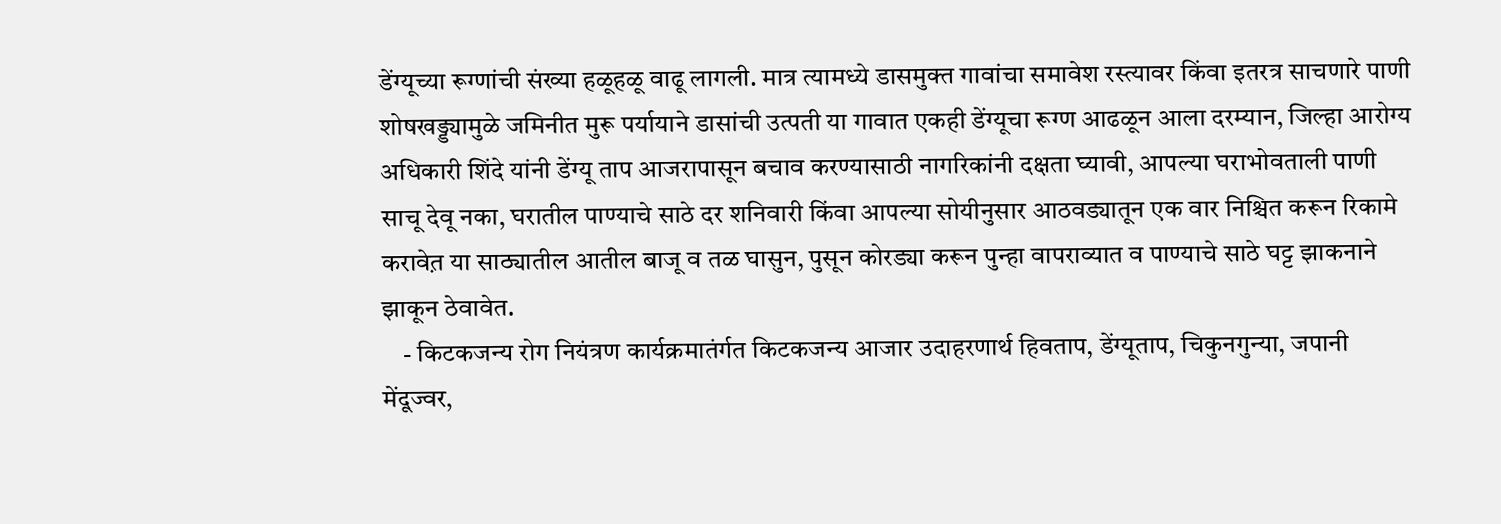डेंग्यूच्या रूग्णांची संख्या हळूहळू वाढू लागली. मात्र त्यामध्ये डासमुक्त गावांचा समावेश रस्त्यावर किंवा इतरत्र साचणारे पाणी शोषखड्ड्यामुळे जमिनीत मुरू पर्यायाने डासांची उत्पती या गावात एकही डेंग्यूचा रूग्ण आढळून आला दरम्यान, जिल्हा आरोग्य अधिकारी शिंदे यांनी डेंग्यू ताप आजरापासून बचाव करण्यासाठी नागरिकांनी दक्षता घ्यावी, आपल्या घराभोवताली पाणी साचू देवू नका, घरातील पाण्याचे साठे दर शनिवारी किंवा आपल्या सोयीनुसार आठवड्यातून एक वार निश्चित करून रिकामे करावेत़ या साठ्यातील आतील बाजू व तळ घासुन, पुसून कोरड्या करून पुन्हा वापराव्यात व पाण्याचे साठे घट्ट झाकनाने झाकून ठेवावेत.
    - किटकजन्य रोग नियंत्रण कार्यक्रमातंर्गत किटकजन्य आजार उदाहरणार्थ हिवताप, डेंग्यूताप, चिकुनगुन्या, जपानी मेंदूज्वर,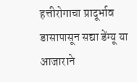हत्तीरोगाचा प्रादूर्भाव डासापासून सद्या डेंग्यू या आजाराने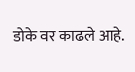डोके वर काढले आहे.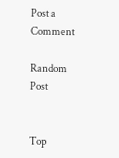Post a Comment

Random Post


Top